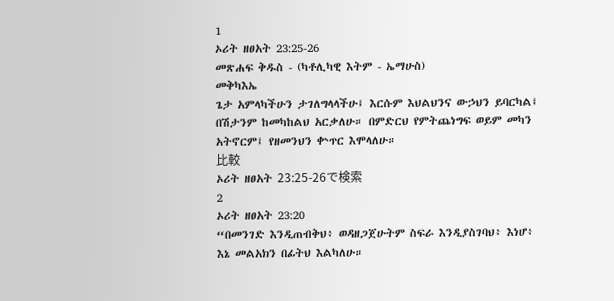1
ኦሪት ዘፀአት 23:25-26
መጽሐፍ ቅዱስ - (ካቶሊካዊ እትም - ኤማሁስ)
መቅካእኤ
ጌታ አምላካችሁን ታገለግላላችሁ፤ እርሱም እህልህንና ውኃህን ይባርካል፤ በሽታንም ከመካከልህ አርቃለሁ። በምድርህ የምትጨነግፍ ወይም መካን አትኖርም፤ የዘመንህን ቍጥር እሞላለሁ።
比較
ኦሪት ዘፀአት 23:25-26で検索
2
ኦሪት ዘፀአት 23:20
“በመንገድ እንዲጠብቅህ፥ ወዳዘጋጀሁትም ስፍራ እንዲያስገባህ፥ እነሆ፥ እኔ መልአክን በፊትህ እልካለሁ።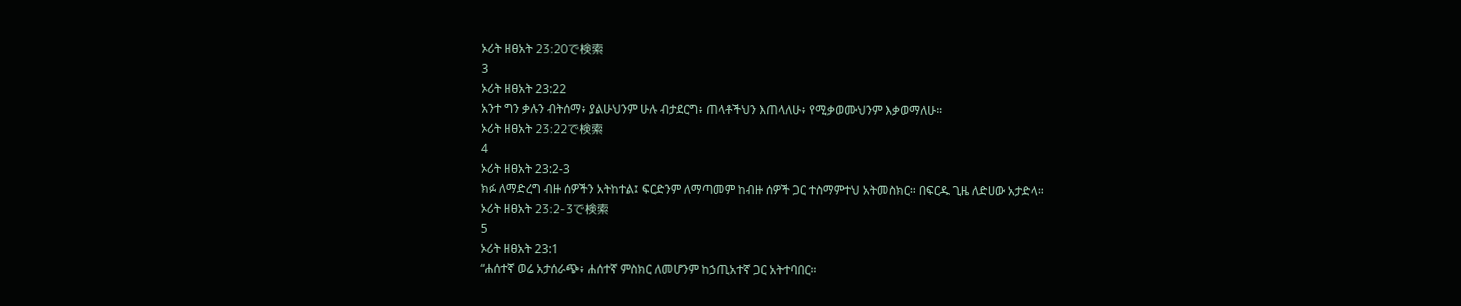ኦሪት ዘፀአት 23:20で検索
3
ኦሪት ዘፀአት 23:22
አንተ ግን ቃሉን ብትሰማ፥ ያልሁህንም ሁሉ ብታደርግ፥ ጠላቶችህን እጠላለሁ፥ የሚቃወሙህንም እቃወማለሁ።
ኦሪት ዘፀአት 23:22で検索
4
ኦሪት ዘፀአት 23:2-3
ክፉ ለማድረግ ብዙ ሰዎችን አትከተል፤ ፍርድንም ለማጣመም ከብዙ ሰዎች ጋር ተስማምተህ አትመስክር። በፍርዱ ጊዜ ለድሀው አታድላ።
ኦሪት ዘፀአት 23:2-3で検索
5
ኦሪት ዘፀአት 23:1
“ሐሰተኛ ወሬ አታሰራጭ፥ ሐሰተኛ ምስክር ለመሆንም ከኃጢአተኛ ጋር አትተባበር።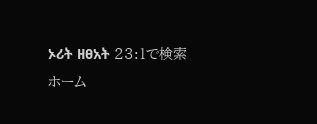ኦሪት ዘፀአት 23:1で検索
ホーム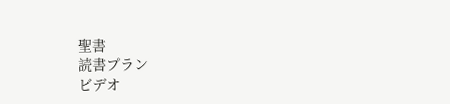聖書
読書プラン
ビデオ